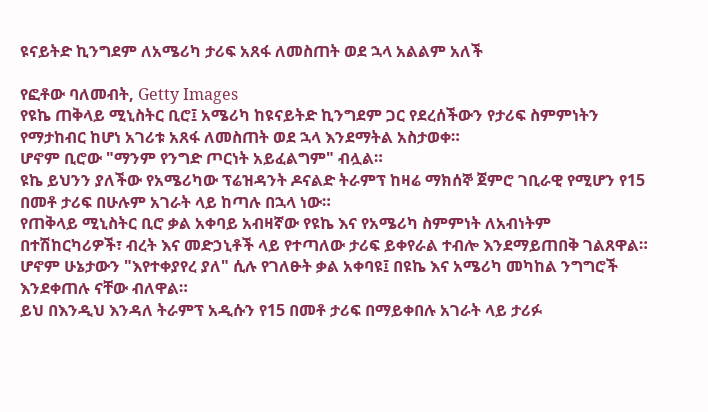ዩናይትድ ኪንግደም ለአሜሪካ ታሪፍ አጸፋ ለመስጠት ወደ ኋላ አልልም አለች

የፎቶው ባለመብት, Getty Images
የዩኬ ጠቅላይ ሚኒስትር ቢሮ፤ አሜሪካ ከዩናይትድ ኪንግደም ጋር የደረሰችውን የታሪፍ ስምምነትን የማታከብር ከሆነ አገሪቱ አጸፋ ለመስጠት ወደ ኋላ እንደማትል አስታወቀ።
ሆኖም ቢሮው "ማንም የንግድ ጦርነት አይፈልግም" ብሏል።
ዩኬ ይህንን ያለችው የአሜሪካው ፕሬዝዳንት ዶናልድ ትራምፕ ከዛሬ ማክሰኞ ጀምሮ ገቢራዊ የሚሆን የ15 በመቶ ታሪፍ በሁሉም አገራት ላይ ከጣሉ በኋላ ነው።
የጠቅላይ ሚኒስትር ቢሮ ቃል አቀባይ አብዛኛው የዩኬ እና የአሜሪካ ስምምነት ለአብነትም በተሽከርካሪዎች፣ ብረት እና መድኃኒቶች ላይ የተጣለው ታሪፍ ይቀየራል ተብሎ እንደማይጠበቅ ገልጸዋል።
ሆኖም ሁኔታውን "እየተቀያየረ ያለ" ሲሉ የገለፁት ቃል አቀባዩ፤ በዩኬ እና አሜሪካ መካከል ንግግሮች እንደቀጠሉ ናቸው ብለዋል።
ይህ በእንዲህ እንዳለ ትራምፕ አዲሱን የ15 በመቶ ታሪፍ በማይቀበሉ አገራት ላይ ታሪፉ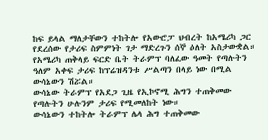ከፍ ይላል ማለታቸውን ተከትሎ የአውሮፓ ህብረት ከአሜሪካ ጋር የደረሰው የታሪፍ ስምምነት ገታ ማድረጉን ሰኞ ዕለት አስታውቋል።
የአሜሪካ ጠቅላይ ፍርድ ቤት ትራምፕ ባለፈው ዓመት የጣሉትን ዓለም አቀፍ ታሪፍ ከፕሬዝዳንቱ ሥልጣን በላይ ነው በሚል ውሳኔውን ሽሯል።
ውሳኔው ትራምፕ የአደጋ ጊዜ የኢኮኖሚ ሕግን ተጠቅመው የጣሉትን ሁሉንም ታሪፍ የሚመለከት ነው።
ውሳኔውን ተከትሎ ትራምፕ ሌላ ሕግ ተጠቅመው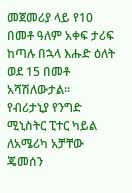መጀመሪያ ላይ የ10 በመቶ ዓለም አቀፍ ታሪፍ ከጣሉ በኋላ እሑድ ዕለት ወደ 15 በመቶ አሻሽለውታል።
የብሪታኒያ የንግድ ሚኒስትር ፒተር ካይል ለአሜሪካ አቻቸው ጄመሰን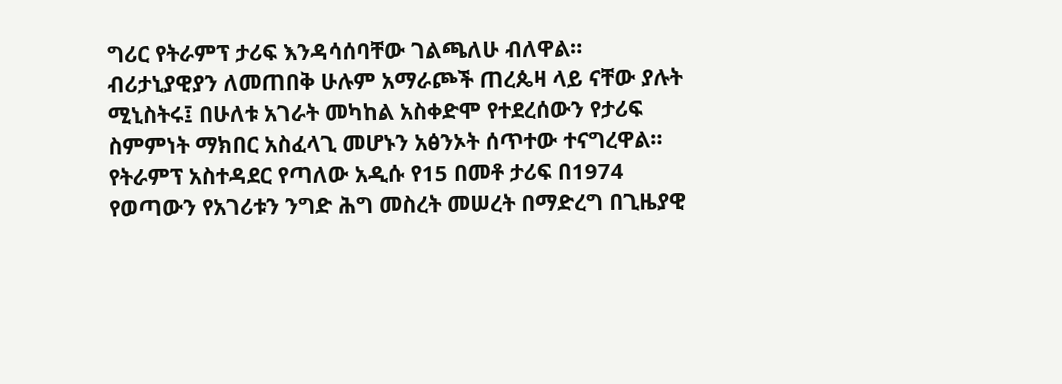ግሪር የትራምፕ ታሪፍ እንዳሳሰባቸው ገልጫለሁ ብለዋል።
ብሪታኒያዊያን ለመጠበቅ ሁሉም አማራጮች ጠረጴዛ ላይ ናቸው ያሉት ሚኒስትሩ፤ በሁለቱ አገራት መካከል አስቀድሞ የተደረሰውን የታሪፍ ስምምነት ማክበር አስፈላጊ መሆኑን አፅንኦት ሰጥተው ተናግረዋል።
የትራምፕ አስተዳደር የጣለው አዲሱ የ15 በመቶ ታሪፍ በ1974 የወጣውን የአገሪቱን ንግድ ሕግ መስረት መሠረት በማድረግ በጊዜያዊ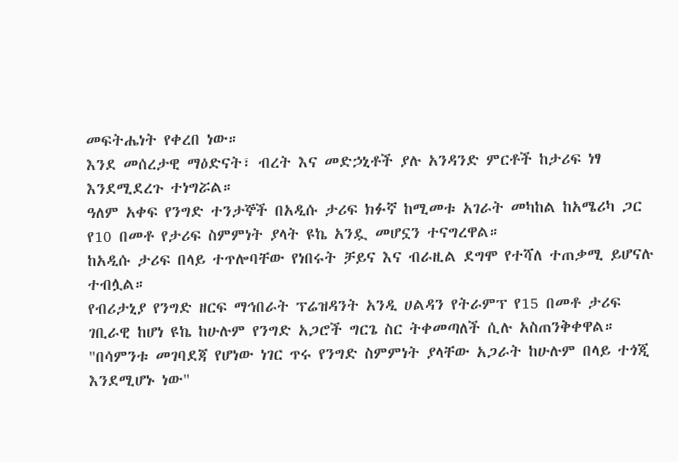መፍትሔነት የቀረበ ነው።
እንደ መሰረታዊ ማዕድናት፣ ብረት እና መድኃኒቶች ያሉ አንዳንድ ምርቶች ከታሪፍ ነፃ እንደሚደረጉ ተነግሯል።
ዓለም አቀፍ የንግድ ተንታኞች በአዲሱ ታሪፍ ክፉኛ ከሚመቱ አገራት መካከል ከአሜሪካ ጋር የ10 በመቶ የታሪፍ ስምምነት ያላት ዩኬ አንዷ መሆኗን ተናግረዋል።
ከአዲሱ ታሪፍ በላይ ተጥሎባቸው የነበሩት ቻይና እና ብራዚል ደግሞ የተሻለ ተጠቃሚ ይሆናሉ ተብሏል።
የብሪታኒያ የንግድ ዘርፍ ማኅበራት ፕሬዝዳንት አንዲ ሀልዳን የትራምፕ የ15 በመቶ ታሪፍ ገቢራዊ ከሆነ ዩኬ ከሁሉም የንግድ አጋሮች ግርጌ ስር ትቀመጣለች ሲሉ አስጠንቅቀዋል።
"በሳምንቱ መገባደጃ የሆነው ነገር ጥሩ የንግድ ስምምነት ያላቸው አጋራት ከሁሉም በላይ ተጎጂ እንደሚሆኑ ነው"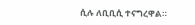ሲሉ ለቢቢሲ ተናግረዋል።